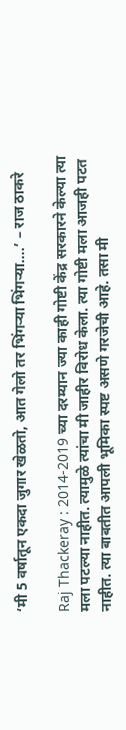‘मी 5 वर्षातून एकदा जुगार खेळतो, आत गेलो तर भिंगऱ्या भिंगऱ्या….’ – राज ठाकरे

Raj Thackeray : 2014-2019 च्या दरम्यान ज्या काही गोष्टी केंद्र सरकारने केल्या त्या मला पटल्या नाहीत. त्यामुळे त्यांचा मी जाहीर विरोध केला. त्या गोष्टी मला आजही पटत नाहीत. त्या बाबतीत आपली भूमिका स्पष्ट असणे गरजेची आहे. तसा मी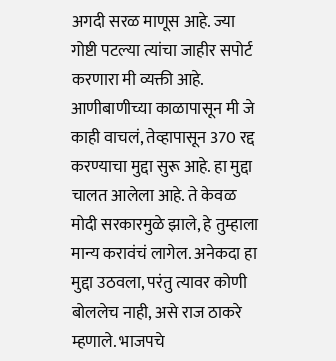अगदी सरळ माणूस आहे. ज्या गोष्टी पटल्या त्यांचा जाहीर सपोर्ट करणारा मी व्यक्ती आहे. आणीबाणीच्या काळापासून मी जे काही वाचलं, तेव्हापासून 370 रद्द करण्याचा मुद्दा सुरू आहे. हा मुद्दा चालत आलेला आहे. ते केवळ मोदी सरकारमुळे झाले, हे तुम्हाला मान्य करावंचं लागेल. अनेकदा हा मुद्दा उठवला, परंतु त्यावर कोणी बोललेच नाही, असे राज ठाकरे म्हणाले. भाजपचे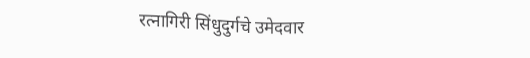रत्नागिरी सिंधुदुर्गचे उमेदवार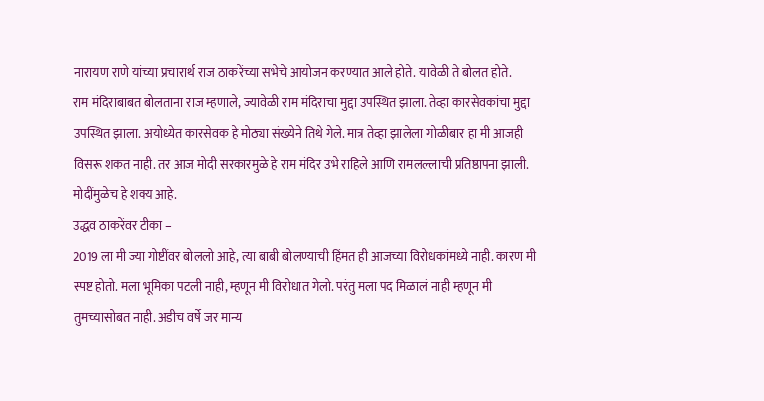नारायण राणे यांच्या प्रचारार्थ राज ठाकरेंच्या सभेचे आयोजन करण्यात आले होते. यावेळी ते बोलत होते.
राम मंदिराबाबत बोलताना राज म्हणाले, ज्यावेळी राम मंदिराचा मुद्दा उपस्थित झाला. तेव्हा कारसेवकांचा मुद्दा उपस्थित झाला. अयोध्येत कारसेवक हे मोठ्या संख्येने तिथे गेले. मात्र तेव्हा झालेला गोळीबार हा मी आजही विसरू शकत नाही. तर आज मोदी सरकारमुळे हे राम मंदिर उभे राहिले आणि रामलल्लाची प्रतिष्ठापना झाली. मोदींमुळेच हे शक्य आहे.
उद्धव ठाकरेंवर टीका –
2019 ला मी ज्या गोष्टींवर बोललो आहे, त्या बाबी बोलण्याची हिंमत ही आजच्या विरोधकांमध्ये नाही. कारण मी स्पष्ट होतो. मला भूमिका पटली नाही, म्हणून मी विरोधात गेलो. परंतु मला पद मिळालं नाही म्हणून मी तुमच्यासोबत नाही. अडीच वर्षे जर मान्य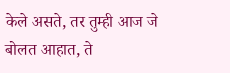केले असते, तर तुम्ही आज जे बोलत आहात, ते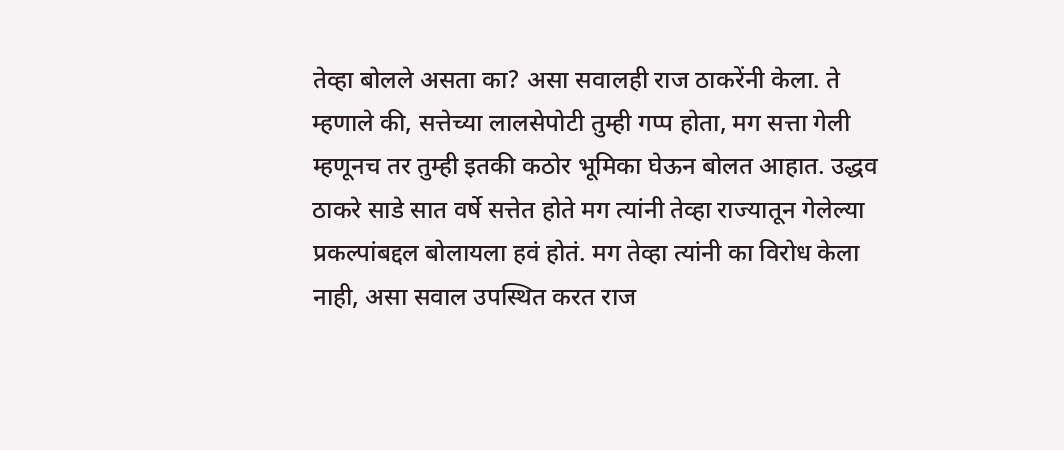तेव्हा बोलले असता का? असा सवालही राज ठाकरेंनी केला. ते म्हणाले की, सत्तेच्या लालसेपोटी तुम्ही गप्प होता, मग सत्ता गेली म्हणूनच तर तुम्ही इतकी कठोर भूमिका घेऊन बोलत आहात. उद्धव ठाकरे साडे सात वर्षे सत्तेत होते मग त्यांनी तेव्हा राज्यातून गेलेल्या प्रकल्पांबद्दल बोलायला हवं होतं. मग तेव्हा त्यांनी का विरोध केला नाही, असा सवाल उपस्थित करत राज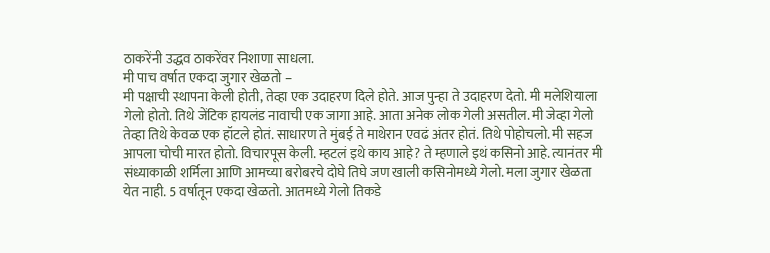ठाकरेंनी उद्धव ठाकरेंवर निशाणा साधला.
मी पाच वर्षात एकदा जुगार खेळतो –
मी पक्षाची स्थापना केली होती, तेव्हा एक उदाहरण दिले होते. आज पुन्हा ते उदाहरण देतो. मी मलेशियाला गेलो होतो. तिथे जेंटिक हायलंड नावाची एक जागा आहे. आता अनेक लोक गेली असतील. मी जेव्हा गेलो तेव्हा तिथे केवळ एक हॉटले होतं. साधारण ते मुंबई ते माथेरान एवढं अंतर होतं. तिथे पोहोचलो. मी सहज आपला चोची मारत होतो. विचारपूस केली. म्हटलं इथे काय आहे? ते म्हणाले इथं कसिनो आहे. त्यानंतर मी संध्याकाळी शर्मिला आणि आमच्या बरोबरचे दोघे तिघे जण खाली कसिनोमध्ये गेलो. मला जुगार खेळता येत नाही. 5 वर्षातून एकदा खेळतो. आतमध्ये गेलो तिकडे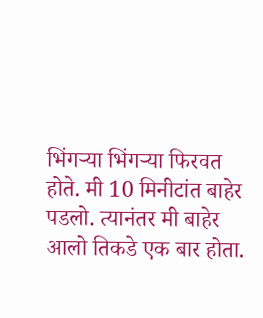भिंगऱ्या भिंगऱ्या फिरवत होते. मी 10 मिनीटांत बाहेर पडलो. त्यानंतर मी बाहेर आलो तिकडे एक बार होता.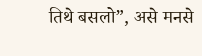तिथे बसलो”, असे मनसे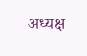अध्यक्ष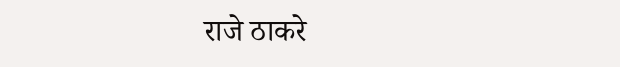राजे ठाकरे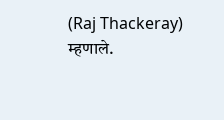(Raj Thackeray) म्हणाले.